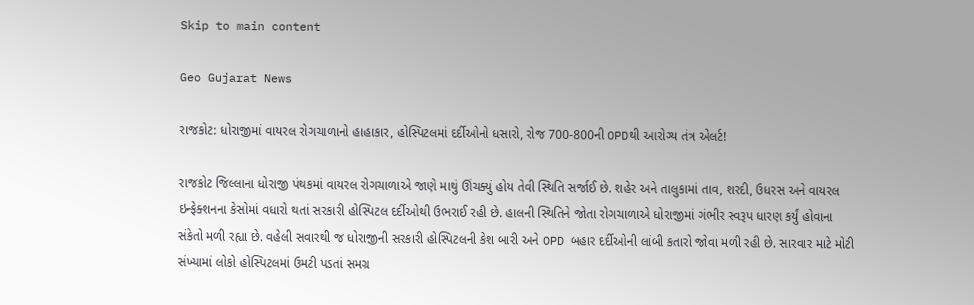Skip to main content

Geo Gujarat News

રાજકોટ: ધોરાજીમાં વાયરલ રોગચાળાનો હાહાકાર, હોસ્પિટલમાં દર્દીઓનો ધસારો, રોજ 700-800ની OPDથી આરોગ્ય તંત્ર એલર્ટ!

રાજકોટ જિલ્લાના ધોરાજી પંથકમાં વાયરલ રોગચાળાએ જાણે માથું ઊંચક્યું હોય તેવી સ્થિતિ સર્જાઈ છે. શહેર અને તાલુકામાં તાવ, શરદી, ઉધરસ અને વાયરલ ઇન્ફેક્શનના કેસોમાં વધારો થતાં સરકારી હોસ્પિટલ દર્દીઓથી ઉભરાઈ રહી છે. હાલની સ્થિતિને જોતા રોગચાળાએ ધોરાજીમાં ગંભીર સ્વરૂપ ધારણ કર્યું હોવાના સંકેતો મળી રહ્યા છે. વહેલી સવારથી જ ધોરાજીની સરકારી હોસ્પિટલની કેશ બારી અને OPD બહાર દર્દીઓની લાંબી કતારો જોવા મળી રહી છે. સારવાર માટે મોટી સંખ્યામાં લોકો હોસ્પિટલમાં ઉમટી પડતાં સમગ્ર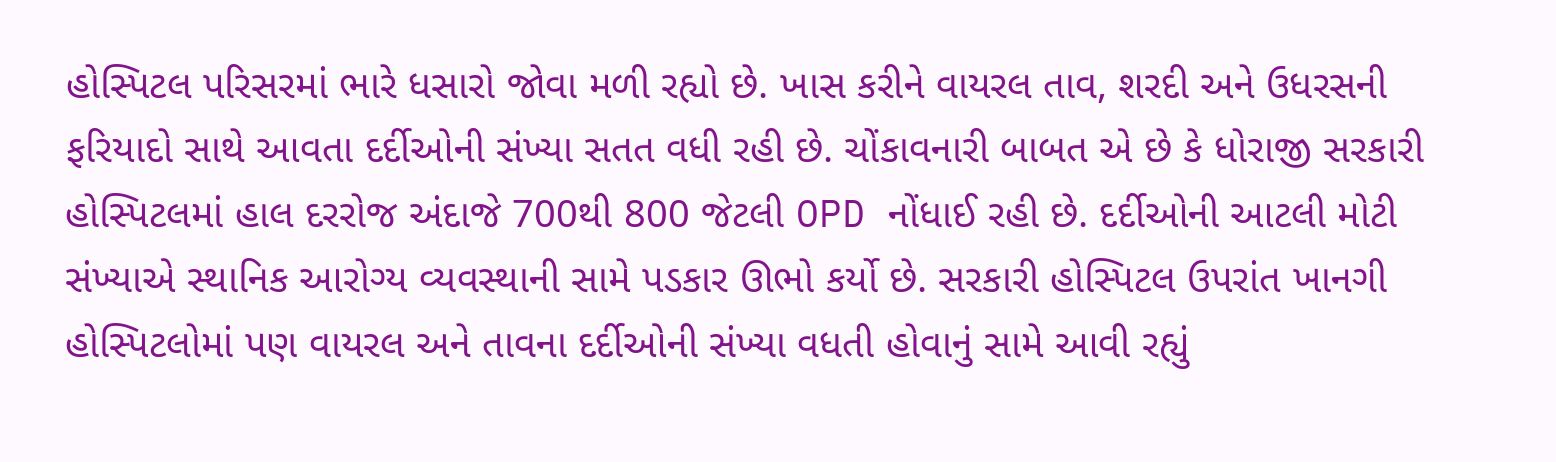હોસ્પિટલ પરિસરમાં ભારે ધસારો જોવા મળી રહ્યો છે. ખાસ કરીને વાયરલ તાવ, શરદી અને ઉધરસની ફરિયાદો સાથે આવતા દર્દીઓની સંખ્યા સતત વધી રહી છે. ચોંકાવનારી બાબત એ છે કે ધોરાજી સરકારી હોસ્પિટલમાં હાલ દરરોજ અંદાજે 700થી 800 જેટલી OPD નોંધાઈ રહી છે. દર્દીઓની આટલી મોટી સંખ્યાએ સ્થાનિક આરોગ્ય વ્યવસ્થાની સામે પડકાર ઊભો કર્યો છે. સરકારી હોસ્પિટલ ઉપરાંત ખાનગી હોસ્પિટલોમાં પણ વાયરલ અને તાવના દર્દીઓની સંખ્યા વધતી હોવાનું સામે આવી રહ્યું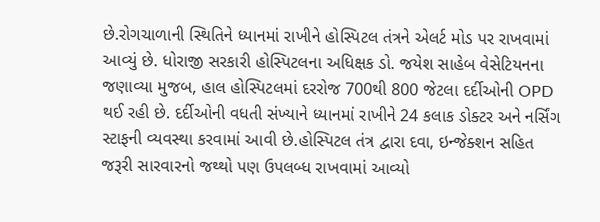છે.રોગચાળાની સ્થિતિને ધ્યાનમાં રાખીને હોસ્પિટલ તંત્રને એલર્ટ મોડ પર રાખવામાં આવ્યું છે. ધોરાજી સરકારી હોસ્પિટલના અધિક્ષક ડો. જયેશ સાહેબ વેસેટિયનના જણાવ્યા મુજબ, હાલ હોસ્પિટલમાં દરરોજ 700થી 800 જેટલા દર્દીઓની OPD થઈ રહી છે. દર્દીઓની વધતી સંખ્યાને ધ્યાનમાં રાખીને 24 કલાક ડોક્ટર અને નર્સિંગ સ્ટાફની વ્યવસ્થા કરવામાં આવી છે.હોસ્પિટલ તંત્ર દ્વારા દવા, ઇન્જેક્શન સહિત જરૂરી સારવારનો જથ્થો પણ ઉપલબ્ધ રાખવામાં આવ્યો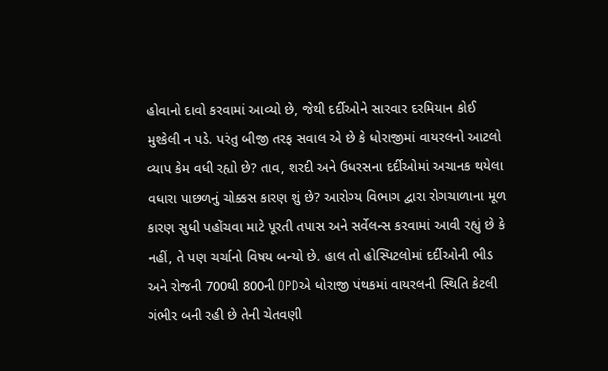હોવાનો દાવો કરવામાં આવ્યો છે, જેથી દર્દીઓને સારવાર દરમિયાન કોઈ મુશ્કેલી ન પડે. પરંતુ બીજી તરફ સવાલ એ છે કે ધોરાજીમાં વાયરલનો આટલો વ્યાપ કેમ વધી રહ્યો છે? તાવ, શરદી અને ઉધરસના દર્દીઓમાં અચાનક થયેલા વધારા પાછળનું ચોક્કસ કારણ શું છે? આરોગ્ય વિભાગ દ્વારા રોગચાળાના મૂળ કારણ સુધી પહોંચવા માટે પૂરતી તપાસ અને સર્વેલન્સ કરવામાં આવી રહ્યું છે કે નહીં, તે પણ ચર્ચાનો વિષય બન્યો છે. હાલ તો હોસ્પિટલોમાં દર્દીઓની ભીડ અને રોજની 700થી 800ની OPDએ ધોરાજી પંથકમાં વાયરલની સ્થિતિ કેટલી ગંભીર બની રહી છે તેની ચેતવણી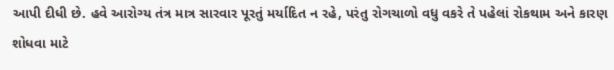આપી દીધી છે. હવે આરોગ્ય તંત્ર માત્ર સારવાર પૂરતું મર્યાદિત ન રહે, પરંતુ રોગચાળો વધુ વકરે તે પહેલાં રોકથામ અને કારણ શોધવા માટે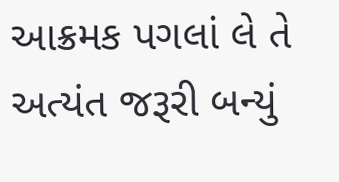આક્રમક પગલાં લે તે અત્યંત જરૂરી બન્યું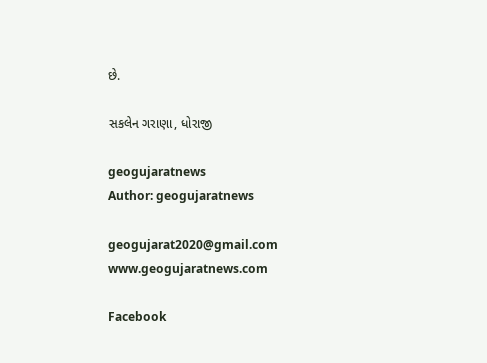છે.

સકલેન ગરાણા, ધોરાજી

geogujaratnews
Author: geogujaratnews

geogujarat2020@gmail.com www.geogujaratnews.com

Facebook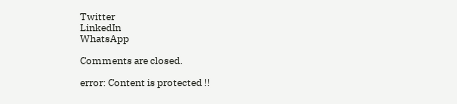Twitter
LinkedIn
WhatsApp

Comments are closed.

error: Content is protected !!